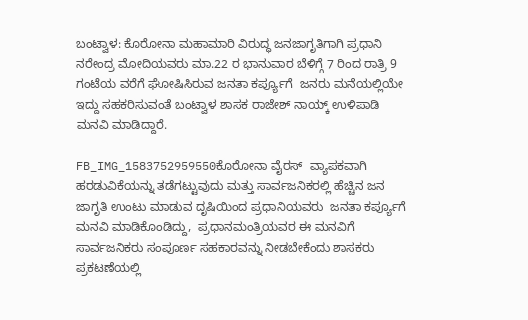ಬಂಟ್ವಾಳ: ಕೊರೋನಾ ಮಹಾಮಾರಿ ವಿರುದ್ಧ ಜನಜಾಗೃತಿಗಾಗಿ ಪ್ರಧಾನಿ ನರೇಂದ್ರ ಮೋದಿಯವರು ಮಾ.22 ರ ಭಾನುವಾರ ಬೆಳಿಗ್ಗೆ 7 ರಿಂದ ರಾತ್ರಿ 9 ಗಂಟೆಯ ವರೆಗೆ ಘೋಷಿಸಿರುವ ಜನತಾ ಕರ್ಪ್ಯೂಗೆ  ಜನರು ಮನೆಯಲ್ಲಿಯೇ ಇದ್ದು ಸಹಕರಿಸುವಂತೆ ಬಂಟ್ವಾಳ ಶಾಸಕ ರಾಜೇಶ್ ನಾಯ್ಕ್ ಉಳಿಪಾಡಿ ಮನವಿ ಮಾಡಿದ್ದಾರೆ.

FB_IMG_1583752959550ಕೊರೋನಾ ವೈರಸ್  ವ್ಯಾಪಕವಾಗಿ ಹರಡುವಿಕೆಯನ್ನು ತಡೆಗಟ್ಟುವುದು ಮತ್ತು ಸಾರ್ವಜನಿಕರಲ್ಲಿ ಹೆಚ್ಚಿನ ಜನ ಜಾಗೃತಿ ಉಂಟು ಮಾಡುವ ದೃಷಿಯಿಂದ ಪ್ರಧಾನಿಯವರು  ಜನತಾ ಕರ್ಪ್ಯೂಗೆ ಮನವಿ ಮಾಡಿಕೊಂಡಿದ್ದು,  ಪ್ರಧಾನಮಂತ್ರಿಯವರ ಈ ಮನವಿಗೆ ಸಾರ್ವಜನಿಕರು ಸಂಪೂರ್ಣ ಸಹಕಾರವನ್ನು ನೀಡಬೇಕೆಂದು ಶಾಸಕರು ಪ್ರಕಟಣೆಯಲ್ಲಿ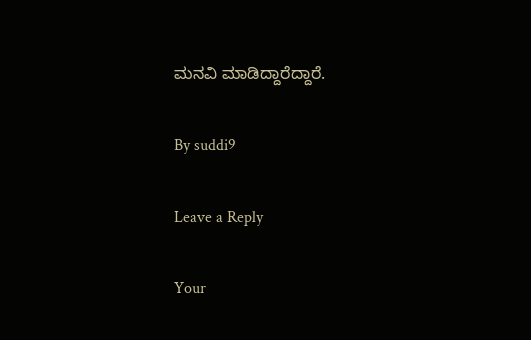ಮನವಿ ಮಾಡಿದ್ದಾರೆದ್ದಾರೆ.

By suddi9

Leave a Reply

Your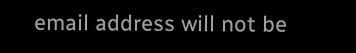email address will not be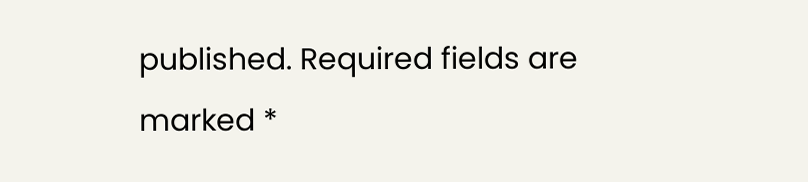published. Required fields are marked *